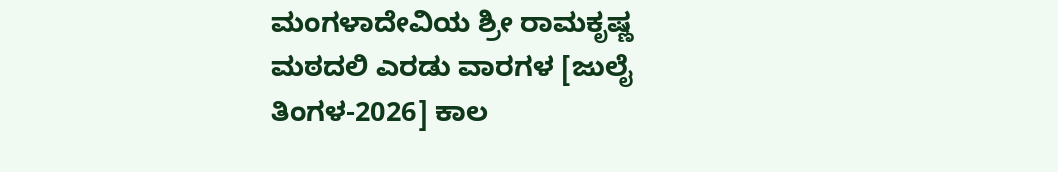ಮಂಗಳಾದೇವಿಯ ಶ್ರೀ ರಾಮಕೃಷ್ಣ ಮಠದಲಿ ಎರಡು ವಾರಗಳ [ಜುಲೈ ತಿಂಗಳ-2026] ಕಾಲ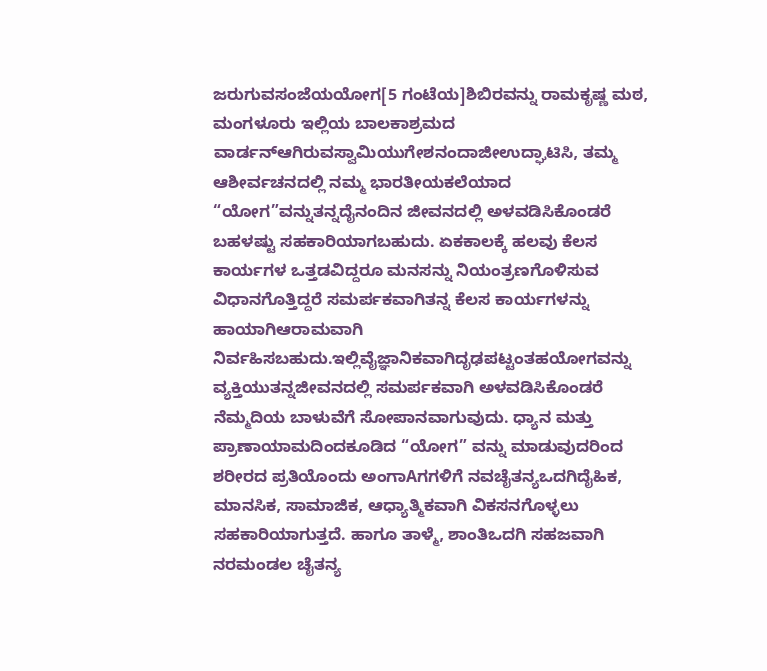ಜರುಗುವಸಂಜೆಯಯೋಗ[5 ಗಂಟೆಯ]ಶಿಬಿರವನ್ನು ರಾಮಕೃಷ್ಣ ಮಠ, ಮಂಗಳೂರು ಇಲ್ಲಿಯ ಬಾಲಕಾಶ್ರಮದ ವಾರ್ಡನ್ಆಗಿರುವಸ್ವಾಮಿಯುಗೇಶನಂದಾಜೀಉದ್ಘಾಟಿಸಿ, ತಮ್ಮ ಆಶೀರ್ವಚನದಲ್ಲಿ ನಮ್ಮ ಭಾರತೀಯಕಲೆಯಾದ “ಯೋಗ”ವನ್ನುತನ್ನದೈನಂದಿನ ಜೀವನದಲ್ಲಿ ಅಳವಡಿಸಿಕೊಂಡರೆ ಬಹಳಷ್ಟು ಸಹಕಾರಿಯಾಗಬಹುದು. ಏಕಕಾಲಕ್ಕೆ ಹಲವು ಕೆಲಸ ಕಾರ್ಯಗಳ ಒತ್ತಡವಿದ್ದರೂ ಮನಸನ್ನು ನಿಯಂತ್ರಣಗೊಳಿಸುವ ವಿಧಾನಗೊತ್ತಿದ್ದರೆ ಸಮರ್ಪಕವಾಗಿತನ್ನ ಕೆಲಸ ಕಾರ್ಯಗಳನ್ನು ಹಾಯಾಗಿಆರಾಮವಾಗಿ ನಿರ್ವಹಿಸಬಹುದು.ಇಲ್ಲಿವೈಜ್ಞಾನಿಕವಾಗಿದೃಢಪಟ್ಟಂತಹಯೋಗವನ್ನು ವ್ಯಕ್ತಿಯುತನ್ನಜೀವನದಲ್ಲಿ ಸಮರ್ಪಕವಾಗಿ ಅಳವಡಿಸಿಕೊಂಡರೆ ನೆಮ್ಮದಿಯ ಬಾಳುವೆಗೆ ಸೋಪಾನವಾಗುವುದು. ಧ್ಯಾನ ಮತ್ತು ಪ್ರಾಣಾಯಾಮದಿಂದಕೂಡಿದ “ಯೋಗ” ವನ್ನು ಮಾಡುವುದರಿಂದ ಶರೀರದ ಪ್ರತಿಯೊಂದು ಅಂಗಾAಗಗಳಿಗೆ ನವಚೈತನ್ಯಒದಗಿದೈಹಿಕ, ಮಾನಸಿಕ, ಸಾಮಾಜಿಕ, ಆಧ್ಯಾತ್ಮಿಕವಾಗಿ ವಿಕಸನಗೊಳ್ಳಲು ಸಹಕಾರಿಯಾಗುತ್ತದೆ. ಹಾಗೂ ತಾಳ್ಮೆ, ಶಾಂತಿಒದಗಿ ಸಹಜವಾಗಿ ನರಮಂಡಲ ಚೈತನ್ಯ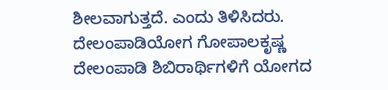ಶೀಲವಾಗುತ್ತದೆ. ಎಂದು ತಿಳಿಸಿದರು.
ದೇಲಂಪಾಡಿಯೋಗ ಗೋಪಾಲಕೃಷ್ಣ ದೇಲಂಪಾಡಿ ಶಿಬಿರಾರ್ಥಿಗಳಿಗೆ ಯೋಗದ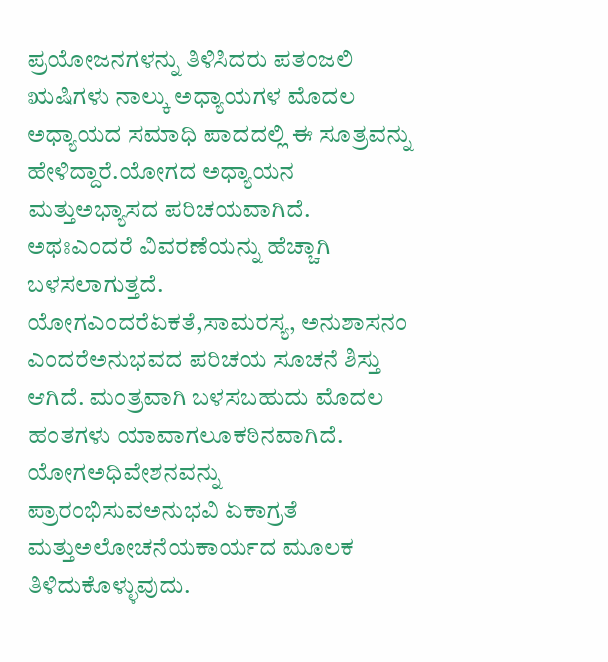ಪ್ರಯೋಜನಗಳನ್ನು ತಿಳಿಸಿದರು ಪತಂಜಲಿ ಋಷಿಗಳು ನಾಲ್ಕು ಅಧ್ಯಾಯಗಳ ಮೊದಲ ಅಧ್ಯಾಯದ ಸಮಾಧಿ ಪಾದದಲ್ಲಿ ಈ ಸೂತ್ರವನ್ನು ಹೇಳಿದ್ದಾರೆ.ಯೋಗದ ಅಧ್ಯಾಯನ ಮತ್ತುಅಭ್ಯಾಸದ ಪರಿಚಯವಾಗಿದೆ. ಅಥಃಎಂದರೆ ವಿವರಣೆಯನ್ನು ಹೆಚ್ಚಾಗಿ ಬಳಸಲಾಗುತ್ತದೆ. ಯೋಗಎಂದರೆಏಕತೆ,ಸಾಮರಸ್ಯ, ಅನುಶಾಸನಂ ಎಂದರೆಅನುಭವದ ಪರಿಚಯ ಸೂಚನೆ ಶಿಸ್ತು ಆಗಿದೆ. ಮಂತ್ರವಾಗಿ ಬಳಸಬಹುದು ಮೊದಲ ಹಂತಗಳು ಯಾವಾಗಲೂಕಠಿನವಾಗಿದೆ. ಯೋಗಅಧಿವೇಶನವನ್ನು ಪ್ರಾರಂಭಿಸುವಅನುಭವಿ ಏಕಾಗ್ರತೆ ಮತ್ತುಅಲೋಚನೆಯಕಾರ್ಯದ ಮೂಲಕ ತಿಳಿದುಕೊಳ್ಳುವುದು.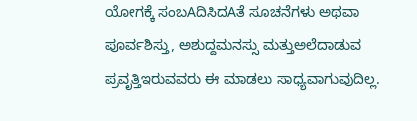ಯೋಗಕ್ಕೆ ಸಂಬAದಿಸಿದAತೆ ಸೂಚನೆಗಳು ಅಥವಾ ಪೂರ್ವಶಿಸ್ತು, ಅಶುದ್ದಮನಸ್ಸು ಮತ್ತುಅಲೆದಾಡುವ ಪ್ರವೃತ್ತಿಇರುವವರು ಈ ಮಾಡಲು ಸಾಧ್ಯವಾಗುವುದಿಲ್ಲ.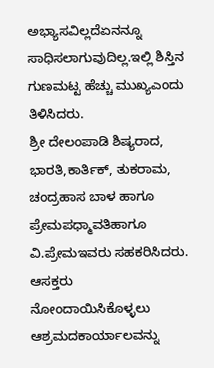ಅಭ್ಯಾಸವಿಲ್ಲದೆಏನನ್ನೂ ಸಾಧಿಸಲಾಗುವುದಿಲ್ಲ.ಇಲ್ಲಿ ಶಿಸ್ತಿನ ಗುಣಮಟ್ಟ ಹೆಚ್ಚು ಮುಖ್ಯಎಂದು ತಿಳಿಸಿದರು.
ಶ್ರೀ ದೇಲಂಪಾಡಿ ಶಿಷ್ಯರಾದ, ಭಾರತಿ,ಕಾರ್ತಿಕ್, ತುಕರಾಮ, ಚಂದ್ರಹಾಸ ಬಾಳ ಹಾಗೂ ಪ್ರೇಮಪಧ್ಮಾವತಿಹಾಗೂ ವಿ.ಪ್ರೇಮಇವರು ಸಹಕರಿಸಿದರು. ಆಸಕ್ತರು ನೋಂದಾಯಿಸಿಕೊಳ್ಳಲು ಆಶ್ರಮದಕಾರ್ಯಾಲವನ್ನು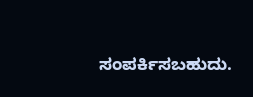ಸಂಪರ್ಕಿಸಬಹುದು.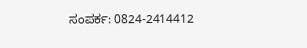ಸಂಪರ್ಕ: 0824-2414412